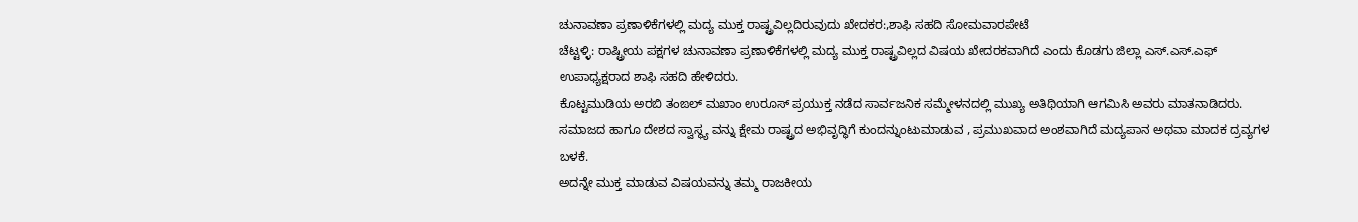ಚುನಾವಣಾ ಪ್ರಣಾಳಿಕೆಗಳಲ್ಲಿ ಮದ್ಯ ಮುಕ್ತ ರಾಷ್ಟ್ರವಿಲ್ಲದಿರುವುದು ಖೇದಕರ:,ಶಾಫಿ ಸಹದಿ ಸೋಮವಾರಪೇಟೆ
ಚೆಟ್ಟಳ್ಳಿ: ರಾಷ್ಟ್ರೀಯ ಪಕ್ಷಗಳ ಚುನಾವಣಾ ಪ್ರಣಾಳಿಕೆಗಳಲ್ಲಿ ಮದ್ಯ ಮುಕ್ತ ರಾಷ್ಟ್ರವಿಲ್ಲದ ವಿಷಯ ಖೇದರಕವಾಗಿದೆ ಎಂದು ಕೊಡಗು ಜಿಲ್ಲಾ ಎಸ್.ಎಸ್.ಎಫ್ ಉಪಾಧ್ಯಕ್ಷರಾದ ಶಾಫಿ ಸಹದಿ ಹೇಳಿದರು.
ಕೊಟ್ಟಮುಡಿಯ ಅರಬಿ ತಂಙಲ್ ಮಖಾಂ ಉರೂಸ್ ಪ್ರಯುಕ್ತ ನಡೆದ ಸಾರ್ವಜನಿಕ ಸಮ್ಮೇಳನದಲ್ಲಿ ಮುಖ್ಯ ಅತಿಥಿಯಾಗಿ ಆಗಮಿಸಿ ಅವರು ಮಾತನಾಡಿದರು.
ಸಮಾಜದ ಹಾಗೂ ದೇಶದ ಸ್ವಾಸ್ಥ್ಯ ವನ್ನು ಕ್ಷೇಮ ರಾಷ್ಟ್ರದ ಅಭಿವೃದ್ಧಿಗೆ ಕುಂದನ್ನುಂಟುಮಾಡುವ , ಪ್ರಮುಖವಾದ ಅಂಶವಾಗಿದೆ ಮದ್ಯಪಾನ ಅಥವಾ ಮಾದಕ ದ್ರವ್ಯಗಳ ಬಳಕೆ.
ಅದನ್ನೇ ಮುಕ್ತ ಮಾಡುವ ವಿಷಯವನ್ನು ತಮ್ಮ ರಾಜಕೀಯ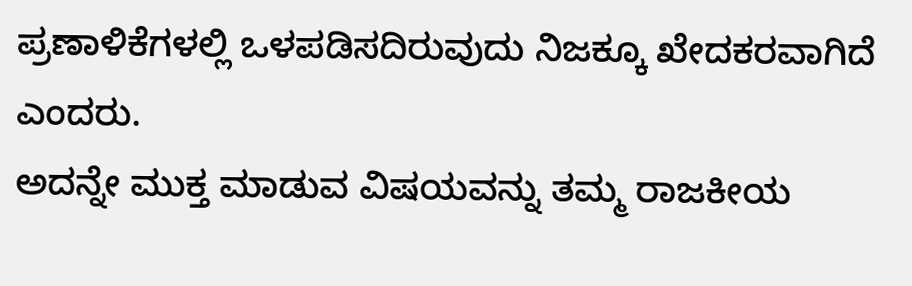ಪ್ರಣಾಳಿಕೆಗಳಲ್ಲಿ ಒಳಪಡಿಸದಿರುವುದು ನಿಜಕ್ಕೂ ಖೇದಕರವಾಗಿದೆ ಎಂದರು.
ಅದನ್ನೇ ಮುಕ್ತ ಮಾಡುವ ವಿಷಯವನ್ನು ತಮ್ಮ ರಾಜಕೀಯ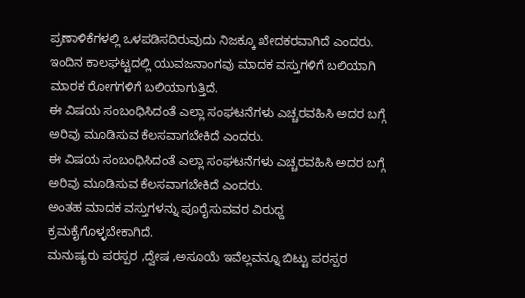ಪ್ರಣಾಳಿಕೆಗಳಲ್ಲಿ ಒಳಪಡಿಸದಿರುವುದು ನಿಜಕ್ಕೂ ಖೇದಕರವಾಗಿದೆ ಎಂದರು.
ಇಂದಿನ ಕಾಲಘಟ್ಟದಲ್ಲಿ ಯುವಜನಾಂಗವು ಮಾದಕ ವಸ್ತುಗಳಿಗೆ ಬಲಿಯಾಗಿ ಮಾರಕ ರೋಗಗಳಿಗೆ ಬಲಿಯಾಗುತ್ತಿದೆ.
ಈ ವಿಷಯ ಸಂಬಂಧಿಸಿದಂತೆ ಎಲ್ಲಾ ಸಂಘಟನೆಗಳು ಎಚ್ಚರವಹಿಸಿ ಅದರ ಬಗ್ಗೆ ಅರಿವು ಮೂಡಿಸುವ ಕೆಲಸವಾಗಬೇಕಿದೆ ಎಂದರು.
ಈ ವಿಷಯ ಸಂಬಂಧಿಸಿದಂತೆ ಎಲ್ಲಾ ಸಂಘಟನೆಗಳು ಎಚ್ಚರವಹಿಸಿ ಅದರ ಬಗ್ಗೆ ಅರಿವು ಮೂಡಿಸುವ ಕೆಲಸವಾಗಬೇಕಿದೆ ಎಂದರು.
ಅಂತಹ ಮಾದಕ ವಸ್ತುಗಳನ್ನು ಪೂರೈಸುವವರ ವಿರುಧ್ದ ಕ್ರಮಕೈಗೊಳ್ಳಬೇಕಾಗಿದೆ.
ಮನುಷ್ಯರು ಪರಸ್ಪರ ,ದ್ವೇಷ ,ಅಸೂಯೆ ಇವೆಲ್ಲವನ್ನೂ ಬಿಟ್ಟು ಪರಸ್ಪರ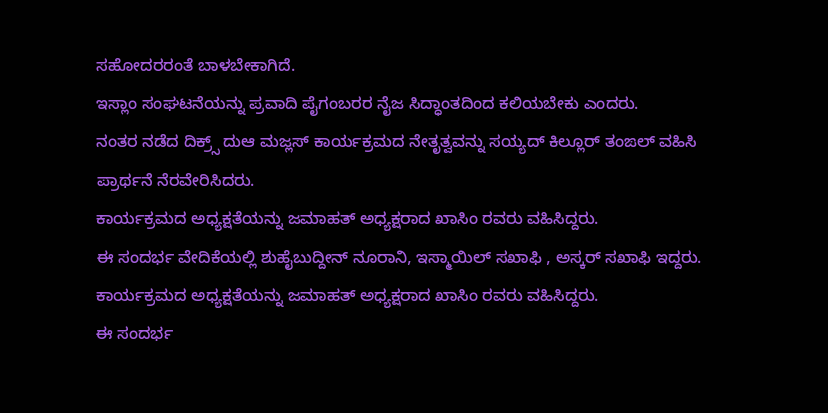ಸಹೋದರರಂತೆ ಬಾಳಬೇಕಾಗಿದೆ.
ಇಸ್ಲಾಂ ಸಂಘಟನೆಯನ್ನು ಪ್ರವಾದಿ ಪೈಗಂಬರರ ನೈಜ ಸಿದ್ಧಾಂತದಿಂದ ಕಲಿಯಬೇಕು ಎಂದರು.
ನಂತರ ನಡೆದ ದಿಕ್ರ್ಸ್ ದುಆ ಮಜ್ಲಸ್ ಕಾರ್ಯಕ್ರಮದ ನೇತೃತ್ವವನ್ನು ಸಯ್ಯದ್ ಕಿಲ್ಲೂರ್ ತಂಙಲ್ ವಹಿಸಿ ಪ್ರಾರ್ಥನೆ ನೆರವೇರಿಸಿದರು.
ಕಾರ್ಯಕ್ರಮದ ಅಧ್ಯಕ್ಷತೆಯನ್ನು ಜಮಾಹತ್ ಅಧ್ಯಕ್ಷರಾದ ಖಾಸಿಂ ರವರು ವಹಿಸಿದ್ದರು.
ಈ ಸಂದರ್ಭ ವೇದಿಕೆಯಲ್ಲಿ ಶುಹೈಬುದ್ದೀನ್ ನೂರಾನಿ, ಇಸ್ಮಾಯಿಲ್ ಸಖಾಫಿ , ಅಸ್ಕರ್ ಸಖಾಫಿ ಇದ್ದರು.
ಕಾರ್ಯಕ್ರಮದ ಅಧ್ಯಕ್ಷತೆಯನ್ನು ಜಮಾಹತ್ ಅಧ್ಯಕ್ಷರಾದ ಖಾಸಿಂ ರವರು ವಹಿಸಿದ್ದರು.
ಈ ಸಂದರ್ಭ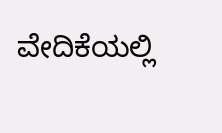ವೇದಿಕೆಯಲ್ಲಿ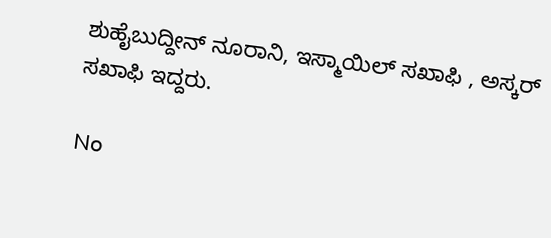ಶುಹೈಬುದ್ದೀನ್ ನೂರಾನಿ, ಇಸ್ಮಾಯಿಲ್ ಸಖಾಫಿ , ಅಸ್ಕರ್ ಸಖಾಫಿ ಇದ್ದರು.

No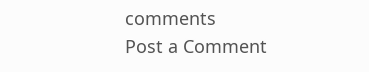comments
Post a Comment